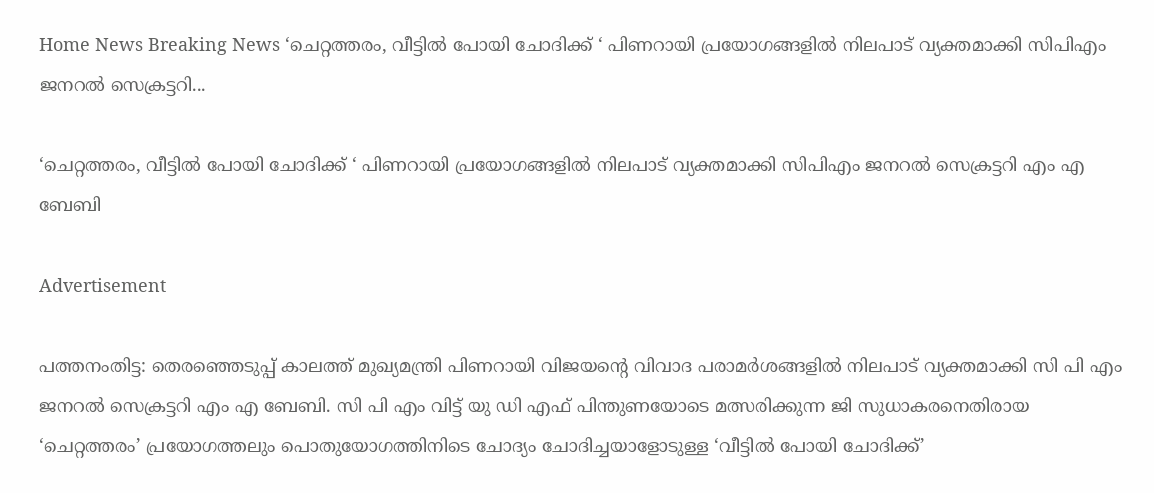Home News Breaking News ‘ചെറ്റത്തരം, വീട്ടിൽ പോയി ചോദിക്ക് ‘ പിണറായി പ്രയോഗങ്ങളിൽ നിലപാട് വ്യക്തമാക്കി സിപിഎം ജനറൽ സെക്രട്ടറി...

‘ചെറ്റത്തരം, വീട്ടിൽ പോയി ചോദിക്ക് ‘ പിണറായി പ്രയോഗങ്ങളിൽ നിലപാട് വ്യക്തമാക്കി സിപിഎം ജനറൽ സെക്രട്ടറി എം എ ബേബി

Advertisement

പത്തനംതിട്ട: തെരഞ്ഞെടുപ്പ് കാലത്ത് മുഖ്യമന്ത്രി പിണറായി വിജയന്‍റെ വിവാദ പരാമർശങ്ങളിൽ നിലപാട് വ്യക്തമാക്കി സി പി എം ജനറൽ സെക്രട്ടറി എം എ ബേബി. സി പി എം വിട്ട് യു ഡി എഫ് പിന്തുണയോടെ മത്സരിക്കുന്ന ജി സുധാകരനെതിരായ ‘ചെറ്റത്തരം’ പ്രയോഗത്തലും പൊതുയോഗത്തിനിടെ ചോദ്യം ചോദിച്ചയാളോടുള്ള ‘വീട്ടിൽ പോയി ചോദിക്ക്’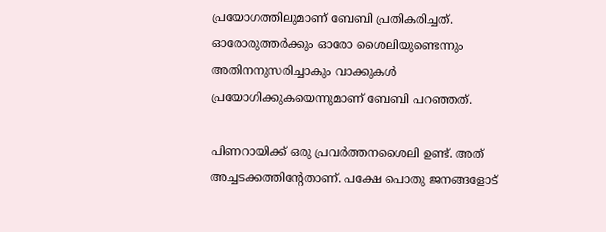പ്രയോഗത്തിലുമാണ് ബേബി പ്രതികരിച്ചത്. ഓരോരുത്തർക്കും ഓരോ ശൈലിയുണ്ടെന്നും അതിനനുസരിച്ചാകും വാക്കുകൾ പ്രയോഗിക്കുകയെന്നുമാണ് ബേബി പറഞ്ഞത്.

പിണറായിക്ക് ഒരു പ്രവർത്തനശൈലി ഉണ്ട്. അത് അച്ചടക്കത്തിന്‍റേതാണ്. പക്ഷേ പൊതു ജനങ്ങളോട്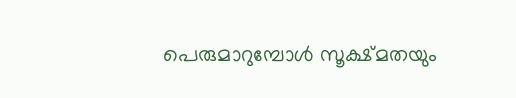പെരുമാറുമ്പോൾ സൂക്ഷ്മതയും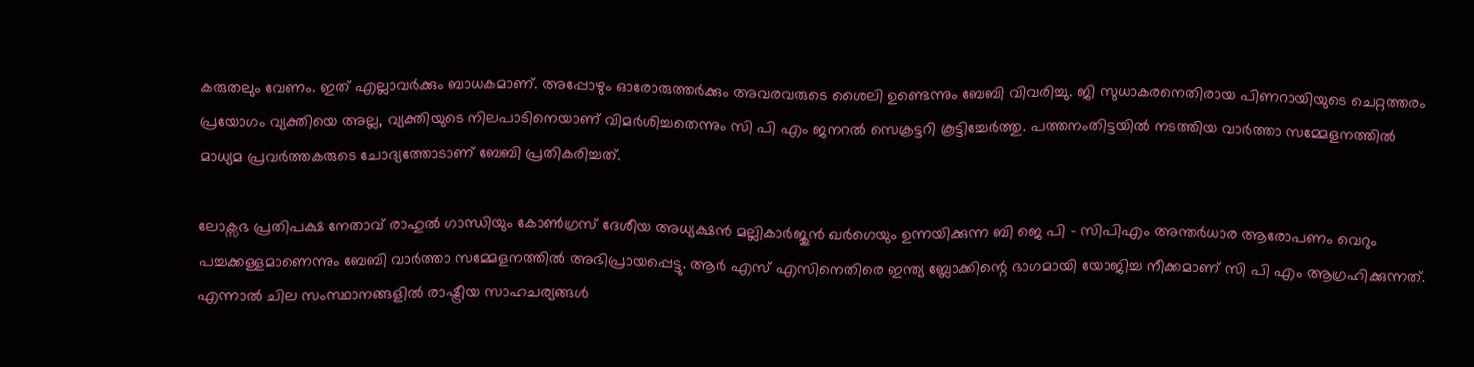കരുതലും വേണം. ഇത് എല്ലാവർക്കും ബാധകമാണ്. അപ്പോഴും ഓരോരുത്തർക്കും അവരവരുടെ ശൈലി ഉണ്ടെന്നും ബേബി വിവരിച്ചു. ജി സുധാകരനെതിരായ പിണറായിയുടെ ചെറ്റത്തരം പ്രയോഗം വ്യക്തിയെ അല്ല, വ്യക്തിയുടെ നിലപാടിനെയാണ് വിമർശിച്ചതെന്നും സി പി എം ജനറൽ സെക്രട്ടറി കൂട്ടിച്ചേർത്തു. പത്തനംതിട്ടയിൽ നടത്തിയ വാർത്താ സമ്മേളനത്തിൽ മാധ്യമ പ്രവർത്തകരുടെ ചോദ്യത്തോടാണ് ബേബി പ്രതികരിച്ചത്.

ലോക്സഭ പ്രതിപക്ഷ നേതാവ് രാഹുൽ ഗാന്ധിയും കോൺഗ്രസ് ദേശീയ അധ്യക്ഷൻ മല്ലികാർജുൻ ഖർഗെയും ഉന്നയിക്കുന്ന ബി ജെ പി – സിപിഎം അന്തർധാര ആരോപണം വെറും പച്ചക്കള്ളമാണെന്നും ബേബി വാർത്താ സമ്മേളനത്തിൽ അഭിപ്രായപ്പെട്ടു. ആർ എസ് എസിനെതിരെ ഇന്ത്യ ബ്ലോക്കിന്റെ ഭാഗമായി യോജിച്ച നീക്കമാണ് സി പി എം ആഗ്രഹിക്കുന്നത്. എന്നാൽ ചില സംസ്ഥാനങ്ങളിൽ രാഷ്ട്രീയ സാഹചര്യങ്ങൾ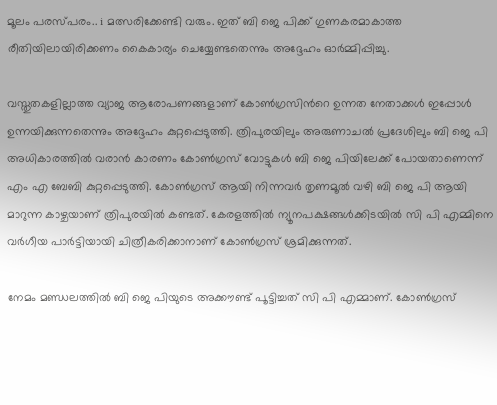മൂലം പരസ്പരം.. i മത്സരിക്കേണ്ടി വരും. ഇത് ബി ജെ പിക്ക് ഗുണകരമാകാത്ത രീതിയിലായിരിക്കണം കൈകാര്യം ചെയ്യേണ്ടതെന്നും അദ്ദേഹം ഓർമ്മിപ്പിച്ചു.

വസ്തുതകളില്ലാത്ത വ്യാജ ആരോപണങ്ങളാണ് കോൺഗ്രസിന്‍റെ ഉന്നത നേതാക്കൾ ഇപ്പോൾ ഉന്നയിക്കുന്നതെന്നും അദ്ദേഹം കുറ്റപ്പെടുത്തി. ത്രിപുരയിലും അരുണാചൽ പ്രദേശിലും ബി ജെ പി അധികാരത്തിൽ വരാൻ കാരണം കോൺഗ്രസ് വോട്ടുകൾ ബി ജെ പിയിലേക്ക് പോയതാണെന്ന് എം എ ബേബി കുറ്റപ്പെടുത്തി. കോൺഗ്രസ് ആയി നിന്നവർ തൃണമൂൽ വഴി ബി ജെ പി ആയി മാറുന്ന കാഴ്ചയാണ് ത്രിപുരയിൽ കണ്ടത്. കേരളത്തിൽ ന്യൂനപക്ഷങ്ങൾക്കിടയിൽ സി പി എമ്മിനെ വർഗീയ പാർട്ടിയായി ചിത്രീകരിക്കാനാണ് കോൺഗ്രസ് ശ്രമിക്കുന്നത്.

നേമം മണ്ഡലത്തിൽ ബി ജെ പിയുടെ അക്കൗണ്ട് പൂട്ടിച്ചത് സി പി എമ്മാണ്. കോൺഗ്രസ്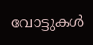വോട്ടുകൾ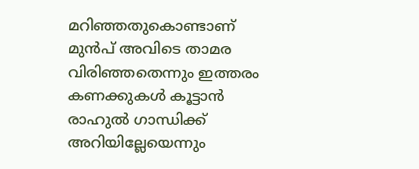മറിഞ്ഞതുകൊണ്ടാണ് മുൻപ് അവിടെ താമര വിരിഞ്ഞതെന്നും ഇത്തരം കണക്കുകൾ കൂട്ടാൻ രാഹുൽ ഗാന്ധിക്ക് അറിയില്ലേയെന്നും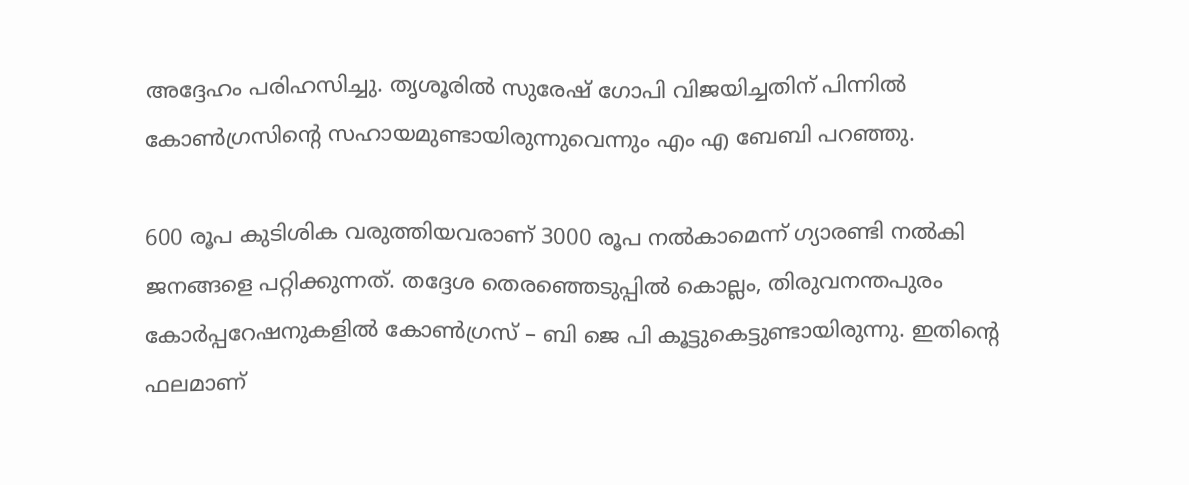അദ്ദേഹം പരിഹസിച്ചു. തൃശൂരിൽ സുരേഷ് ഗോപി വിജയിച്ചതിന് പിന്നിൽ കോൺഗ്രസിന്റെ സഹായമുണ്ടായിരുന്നുവെന്നും എം എ ബേബി പറഞ്ഞു.

600 രൂപ കുടിശിക വരുത്തിയവരാണ് 3000 രൂപ നൽകാമെന്ന് ഗ്യാരണ്ടി നൽകി ജനങ്ങളെ പറ്റിക്കുന്നത്. തദ്ദേശ തെരഞ്ഞെടുപ്പിൽ കൊല്ലം, തിരുവനന്തപുരം കോർപ്പറേഷനുകളിൽ കോൺഗ്രസ് – ബി ജെ പി കൂട്ടുകെട്ടുണ്ടായിരുന്നു. ഇതിന്‍റെ ഫലമാണ്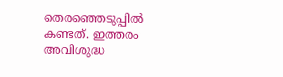തെരഞ്ഞെടുപ്പിൽ കണ്ടത്. ഇത്തരം അവിശുദ്ധ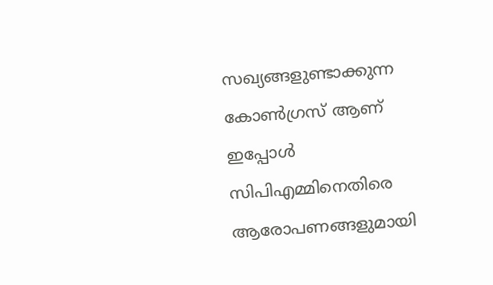സഖ്യങ്ങളുണ്ടാക്കുന്ന കോൺഗ്രസ് ആണ് ഇപ്പോൾ സിപിഎമ്മിനെതിരെ ആരോപണങ്ങളുമായി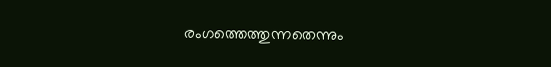രംഗത്തെത്തുന്നതെന്നും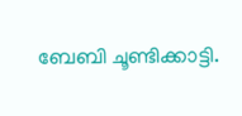ബേബി ചൂണ്ടിക്കാട്ടി.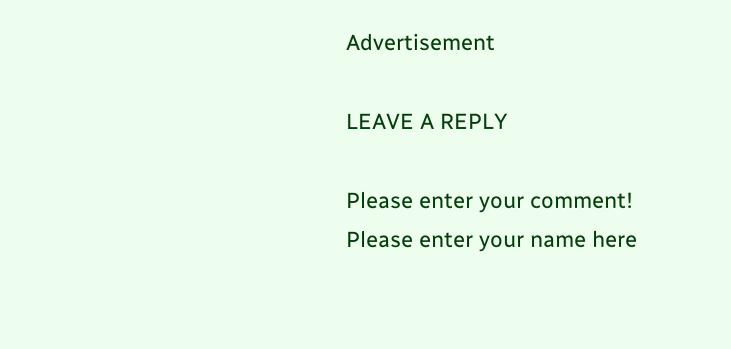Advertisement

LEAVE A REPLY

Please enter your comment!
Please enter your name here